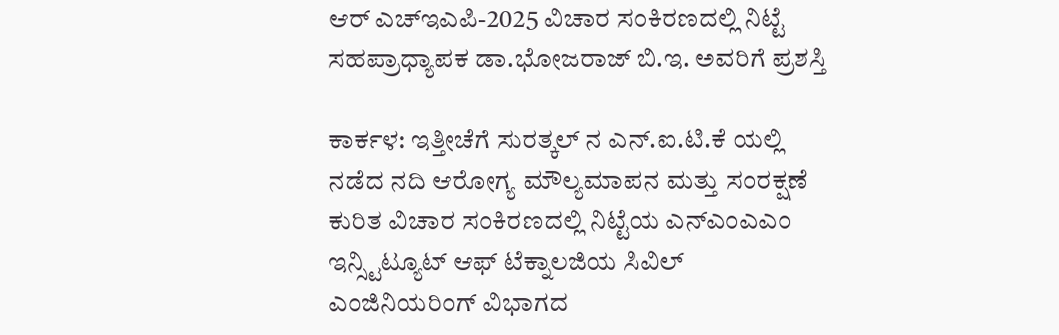ಆರ್ ಎಚ್ಇಎಪಿ-2025 ವಿಚಾರ ಸಂಕಿರಣದಲ್ಲಿ ನಿಟ್ಟೆ ಸಹಪ್ರಾಧ್ಯಾಪಕ ಡಾ.ಭೋಜರಾಜ್ ಬಿ.ಇ. ಅವರಿಗೆ ಪ್ರಶಸ್ತಿ

ಕಾರ್ಕಳ: ಇತ್ತೀಚೆಗೆ ಸುರತ್ಕಲ್ ನ ಎನ್.ಐ.ಟಿ.ಕೆ ಯಲ್ಲಿ ನಡೆದ ನದಿ ಆರೋಗ್ಯ ಮೌಲ್ಯಮಾಪನ ಮತ್ತು ಸಂರಕ್ಷಣೆ ಕುರಿತ ವಿಚಾರ ಸಂಕಿರಣದಲ್ಲಿ ನಿಟ್ಟೆಯ ಎನ್ಎಂಎಎಂ ಇನ್ಸ್ಟಿಟ್ಯೂಟ್ ಆಫ್ ಟೆಕ್ನಾಲಜಿಯ ಸಿವಿಲ್ ಎಂಜಿನಿಯರಿಂಗ್ ವಿಭಾಗದ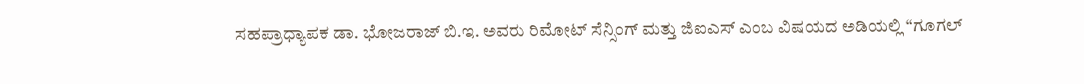ಸಹಪ್ರಾಧ್ಯಾಪಕ ಡಾ. ಭೋಜರಾಜ್ ಬಿ.ಇ. ಅವರು ರಿಮೋಟ್ ಸೆನ್ಸಿಂಗ್ ಮತ್ತು ಜಿಐಎಸ್ ಎಂಬ ವಿಷಯದ ಅಡಿಯಲ್ಲಿ “ಗೂಗಲ್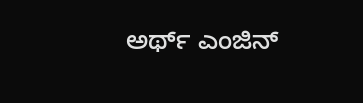ಅರ್ಥ್ ಎಂಜಿನ್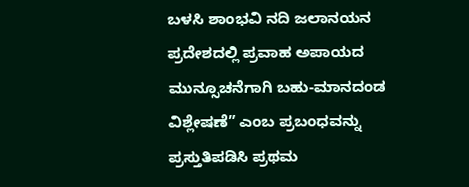ಬಳಸಿ ಶಾಂಭವಿ ನದಿ ಜಲಾನಯನ ಪ್ರದೇಶದಲ್ಲಿ ಪ್ರವಾಹ ಅಪಾಯದ ಮುನ್ಸೂಚನೆಗಾಗಿ ಬಹು-ಮಾನದಂಡ ವಿಶ್ಲೇಷಣೆ” ಎಂಬ ಪ್ರಬಂಧವನ್ನು ಪ್ರಸ್ತುತಿಪಡಿಸಿ ಪ್ರಥಮ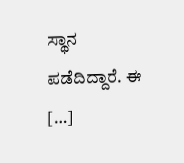ಸ್ಥಾನ ಪಡೆದಿದ್ದಾರೆ. ಈ […]